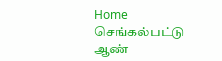Home செங்கல்பட்டு ஆண்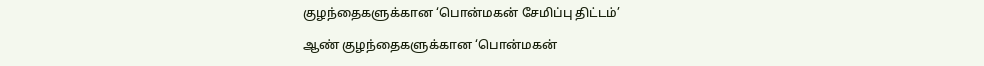குழந்தைகளுக்கான ‘பொன்மகன் சேமிப்பு திட்டம்’

ஆண் குழந்தைகளுக்கான ‘பொன்மகன்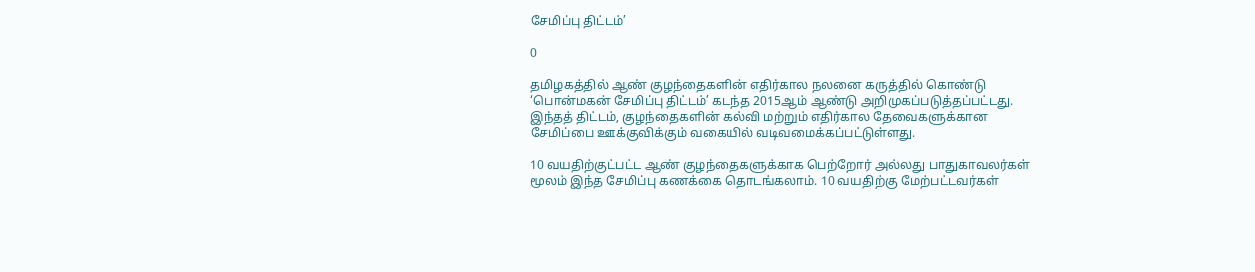சேமிப்பு திட்டம்’

0

தமிழகத்தில் ஆண் குழந்தைகளின் எதிர்கால நலனை கருத்தில் கொண்டு ‘பொன்மகன் சேமிப்பு திட்டம்’ கடந்த 2015ஆம் ஆண்டு அறிமுகப்படுத்தப்பட்டது. இந்தத் திட்டம், குழந்தைகளின் கல்வி மற்றும் எதிர்கால தேவைகளுக்கான சேமிப்பை ஊக்குவிக்கும் வகையில் வடிவமைக்கப்பட்டுள்ளது.

10 வயதிற்குட்பட்ட ஆண் குழந்தைகளுக்காக பெற்றோர் அல்லது பாதுகாவலர்கள் மூலம் இந்த சேமிப்பு கணக்கை தொடங்கலாம். 10 வயதிற்கு மேற்பட்டவர்கள்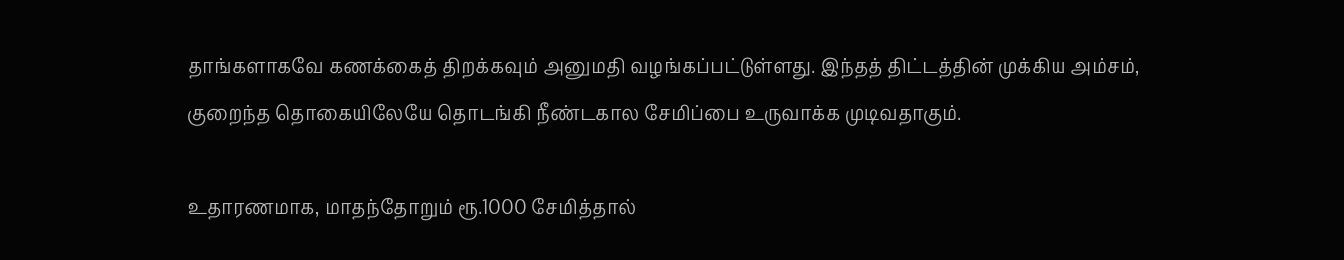தாங்களாகவே கணக்கைத் திறக்கவும் அனுமதி வழங்கப்பட்டுள்ளது. இந்தத் திட்டத்தின் முக்கிய அம்சம், குறைந்த தொகையிலேயே தொடங்கி நீண்டகால சேமிப்பை உருவாக்க முடிவதாகும்.

உதாரணமாக, மாதந்தோறும் ரூ.1000 சேமித்தால்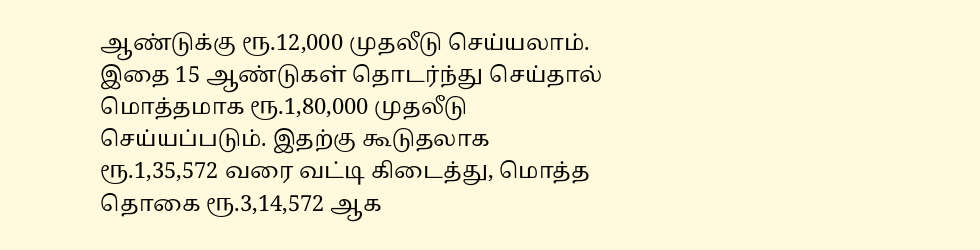ஆண்டுக்கு ரூ.12,000 முதலீடு செய்யலாம். இதை 15 ஆண்டுகள் தொடர்ந்து செய்தால் மொத்தமாக ரூ.1,80,000 முதலீடு செய்யப்படும். இதற்கு கூடுதலாக ரூ.1,35,572 வரை வட்டி கிடைத்து, மொத்த தொகை ரூ.3,14,572 ஆக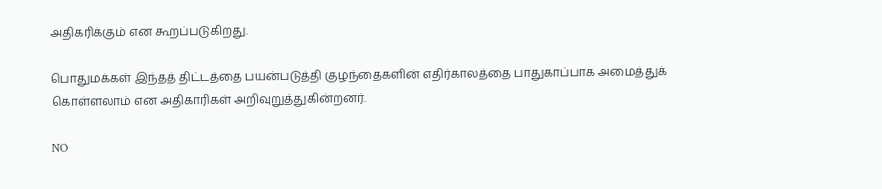அதிகரிக்கும் என கூறப்படுகிறது.

பொதுமக்கள் இந்தத் திட்டத்தை பயன்படுத்தி குழந்தைகளின் எதிர்காலத்தை பாதுகாப்பாக அமைத்துக் கொள்ளலாம் என அதிகாரிகள் அறிவுறுத்துகின்றனர்.

NO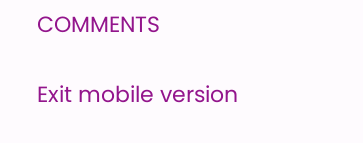COMMENTS

Exit mobile version